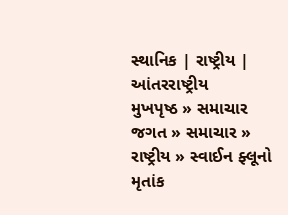સ્થાનિક | રાષ્ટ્રીય | આંતરરાષ્ટ્રીય
મુખપૃષ્ઠ » સમાચાર જગત » સમાચાર » રાષ્ટ્રીય » સ્વાઈન ફ્લૂનો મૃતાંક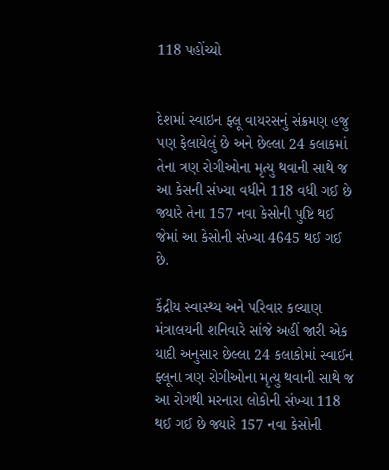118 પહોંચ્યો


દેશમાં સ્વાઇન ફ્લૂ વાયરસનું સંક્રમણ હજુ પણ ફેલાયેલું છે અને છેલ્લા 24 કલાકમાં તેના ત્રણ રોગીઓના મૃત્યુ થવાની સાથે જ આ કેસની સંખ્યા વધીને 118 વધી ગઈ છે જ્યારે તેના 157 નવા કેસોની પુષ્ટિ થઈ જેમાં આ કેસોની સંખ્યા 4645 થઈ ગઈ છે.

કેંદ્રીય સ્વાસ્થ્ય અને પરિવાર કલ્યાણ મંત્રાલયની શનિવારે સાંજે અહીં જારી એક યાદી અનુસાર છેલ્લા 24 કલાકોમાં સ્વાઈન ફ્લૂના ત્રણ રોગીઓના મૃત્યુ થવાની સાથે જ આ રોગથી મરનારા લોકોની સંખ્યા 118 થઈ ગઈ છે જ્યારે 157 નવા કેસોની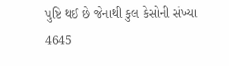પુષ્ટિ થઈ છે જેનાથી કુલ કેસોની સંખ્યા 4645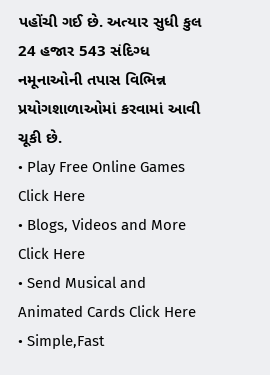પહોંચી ગઈ છે. અત્યાર સુધી કુલ 24 હજાર 543 સંદિગ્ધ નમૂનાઓની તપાસ વિભિન્ન પ્રયોગશાળાઓમાં કરવામાં આવી ચૂકી છે.
• Play Free Online Games Click Here
• Blogs, Videos and More Click Here
• Send Musical and Animated Cards Click Here
• Simple,Fast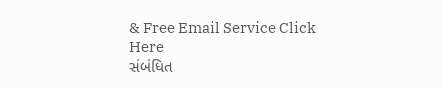& Free Email Service Click Here
સંબંધિત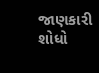જાણકારી શોધો